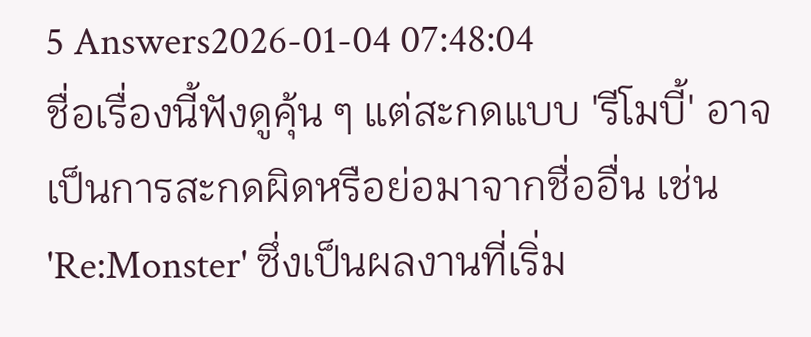5 Answers2026-01-04 07:48:04
ชื่อเรื่องนี้ฟังดูคุ้น ๆ แต่สะกดแบบ 'รีโมบี้' อาจเป็นการสะกดผิดหรือย่อมาจากชื่ออื่น เช่น 'Re:Monster' ซึ่งเป็นผลงานที่เริ่ม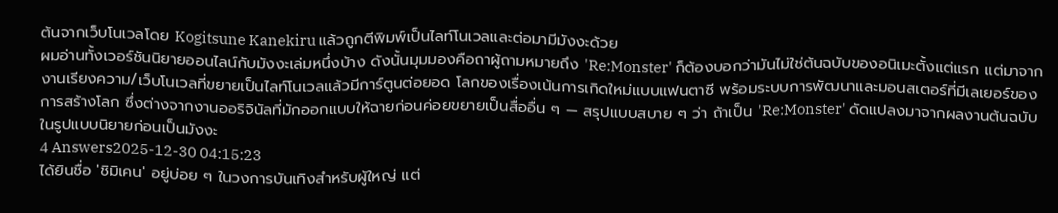ต้นจากเว็บโนเวลโดย Kogitsune Kanekiru แล้วถูกตีพิมพ์เป็นไลท์โนเวลและต่อมามีมังงะด้วย
ผมอ่านทั้งเวอร์ชันนิยายออนไลน์กับมังงะเล่มหนึ่งบ้าง ดังนั้นมุมมองคือถาผู้ถามหมายถึง 'Re:Monster' ก็ต้องบอกว่ามันไม่ใช่ต้นฉบับของอนิเมะตั้งแต่แรก แต่มาจากงานเรียงความ/เว็บโนเวลที่ขยายเป็นไลท์โนเวลแล้วมีการ์ตูนต่อยอด โลกของเรื่องเน้นการเกิดใหม่แบบแฟนตาซี พร้อมระบบการพัฒนาและมอนสเตอร์ที่มีเลเยอร์ของการสร้างโลก ซึ่งต่างจากงานออริจินัลที่มักออกแบบให้ฉายก่อนค่อยขยายเป็นสื่ออื่น ๆ — สรุปแบบสบาย ๆ ว่า ถ้าเป็น 'Re:Monster' ดัดแปลงมาจากผลงานต้นฉบับในรูปแบบนิยายก่อนเป็นมังงะ
4 Answers2025-12-30 04:15:23
ได้ยินชื่อ 'ชิมิเคน' อยู่บ่อย ๆ ในวงการบันเทิงสำหรับผู้ใหญ่ แต่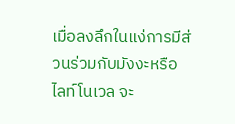เมื่อลงลึกในแง่การมีส่วนร่วมกับมังงะหรือไลท์โนเวล จะ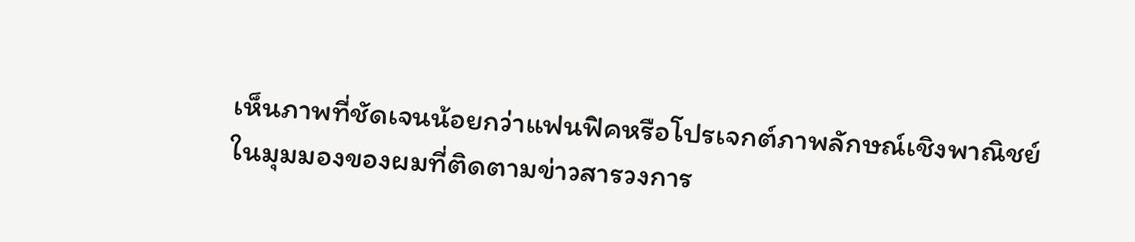เห็นภาพที่ชัดเจนน้อยกว่าแฟนฟิคหรือโปรเจกต์ภาพลักษณ์เชิงพาณิชย์
ในมุมมองของผมที่ติดตามข่าวสารวงการ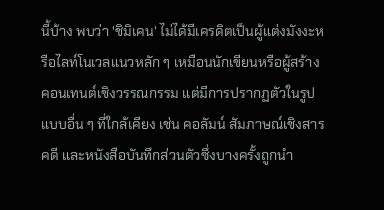นี้บ้าง พบว่า 'ชิมิเคน' ไม่ได้มีเครดิตเป็นผู้แต่งมังงะหรือไลท์โนเวลแนวหลัก ๆ เหมือนนักเขียนหรือผู้สร้างคอนเทนต์เชิงวรรณกรรม แต่มีการปรากฏตัวในรูปแบบอื่น ๆ ที่ใกล้เคียง เช่น คอลัมน์ สัมภาษณ์เชิงสารคดี และหนังสือบันทึกส่วนตัวซึ่งบางครั้งถูกนำ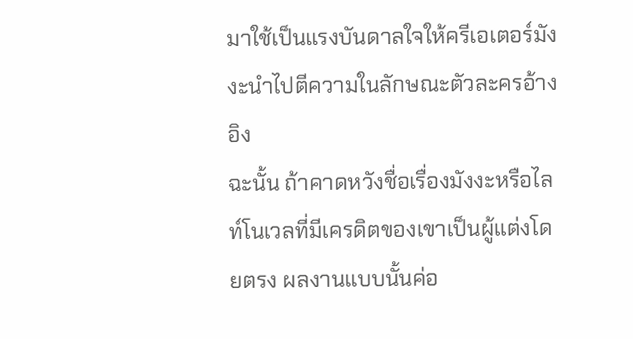มาใช้เป็นแรงบันดาลใจให้ครีเอเตอร์มังงะนำไปตีความในลักษณะตัวละครอ้างอิง
ฉะนั้น ถ้าคาดหวังชื่อเรื่องมังงะหรือไลท์โนเวลที่มีเครดิตของเขาเป็นผู้แต่งโดยตรง ผลงานแบบนั้นค่อ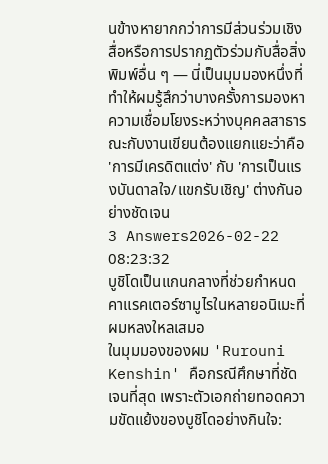นข้างหายากกว่าการมีส่วนร่วมเชิงสื่อหรือการปรากฏตัวร่วมกับสื่อสิ่งพิมพ์อื่น ๆ — นี่เป็นมุมมองหนึ่งที่ทำให้ผมรู้สึกว่าบางครั้งการมองหาความเชื่อมโยงระหว่างบุคคลสาธารณะกับงานเขียนต้องแยกแยะว่าคือ 'การมีเครดิตแต่ง' กับ 'การเป็นแรงบันดาลใจ/แขกรับเชิญ' ต่างกันอย่างชัดเจน
3 Answers2026-02-22 08:23:32
บูชิโดเป็นแกนกลางที่ช่วยกำหนดคาแรคเตอร์ซามูไรในหลายอนิเมะที่ผมหลงใหลเสมอ
ในมุมมองของผม 'Rurouni Kenshin' คือกรณีศึกษาที่ชัดเจนที่สุด เพราะตัวเอกถ่ายทอดความขัดแย้งของบูชิโดอย่างกินใจ: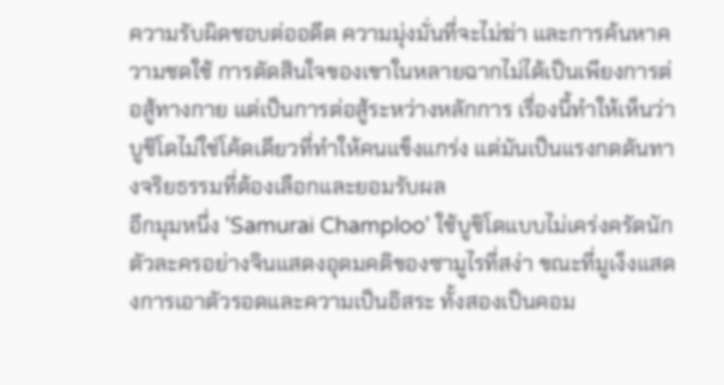ความรับผิดชอบต่ออดีต ความมุ่งมั่นที่จะไม่ฆ่า และการค้นหาความชดใช้ การตัดสินใจของเขาในหลายฉากไม่ได้เป็นเพียงการต่อสู้ทางกาย แต่เป็นการต่อสู้ระหว่างหลักการ เรื่องนี้ทำให้เห็นว่าบูชิโดไม่ใช่โค้ดเดียวที่ทำให้คนแข็งแกร่ง แต่มันเป็นแรงกดดันทางจริยธรรมที่ต้องเลือกและยอมรับผล
อีกมุมหนึ่ง 'Samurai Champloo' ใช้บูชิโดแบบไม่เคร่งครัดนัก ตัวละครอย่างจินแสดงอุดมคติของซามูไรที่สง่า ขณะที่มูเง็งแสดงการเอาตัวรอดและความเป็นอิสระ ทั้งสองเป็นคอม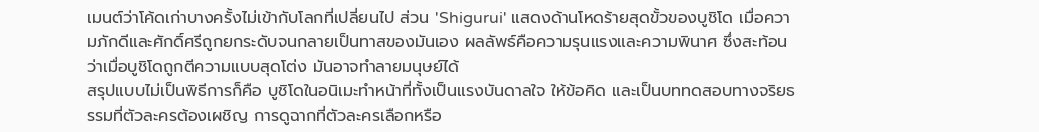เมนต์ว่าโค้ดเก่าบางครั้งไม่เข้ากับโลกที่เปลี่ยนไป ส่วน 'Shigurui' แสดงด้านโหดร้ายสุดขั้วของบูชิโด เมื่อความภักดีและศักดิ์ศรีถูกยกระดับจนกลายเป็นทาสของมันเอง ผลลัพธ์คือความรุนแรงและความพินาศ ซึ่งสะท้อนว่าเมื่อบูชิโดถูกตีความแบบสุดโต่ง มันอาจทำลายมนุษย์ได้
สรุปแบบไม่เป็นพิธีการก็คือ บูชิโดในอนิเมะทำหน้าที่ทั้งเป็นแรงบันดาลใจ ให้ข้อคิด และเป็นบททดสอบทางจริยธรรมที่ตัวละครต้องเผชิญ การดูฉากที่ตัวละครเลือกหรือ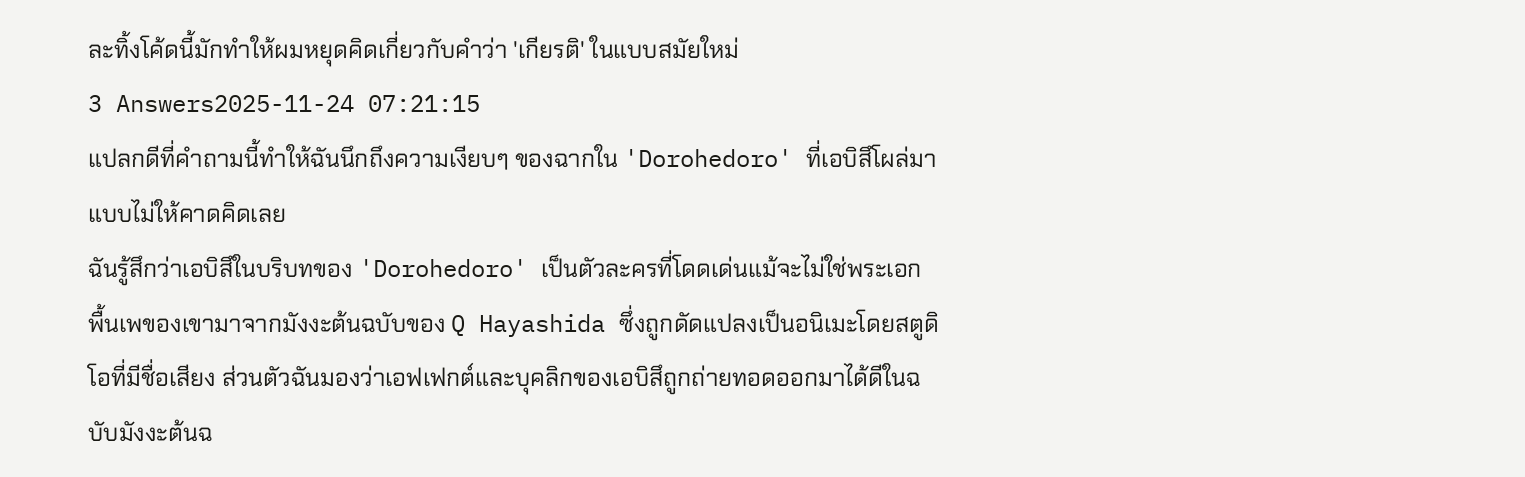ละทิ้งโค้ดนี้มักทำให้ผมหยุดคิดเกี่ยวกับคำว่า 'เกียรติ' ในแบบสมัยใหม่
3 Answers2025-11-24 07:21:15
แปลกดีที่คำถามนี้ทำให้ฉันนึกถึงความเงียบๆ ของฉากใน 'Dorohedoro' ที่เอบิสึโผล่มาแบบไม่ให้คาดคิดเลย
ฉันรู้สึกว่าเอบิสึในบริบทของ 'Dorohedoro' เป็นตัวละครที่โดดเด่นแม้จะไม่ใช่พระเอก พื้นเพของเขามาจากมังงะต้นฉบับของ Q Hayashida ซึ่งถูกดัดแปลงเป็นอนิเมะโดยสตูดิโอที่มีชื่อเสียง ส่วนตัวฉันมองว่าเอฟเฟกต์และบุคลิกของเอบิสึถูกถ่ายทอดออกมาได้ดีในฉบับมังงะต้นฉ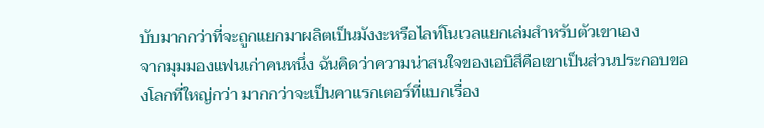บับมากกว่าที่จะถูกแยกมาผลิตเป็นมังงะหรือไลท์โนเวลแยกเล่มสำหรับตัวเขาเอง
จากมุมมองแฟนเก่าคนหนึ่ง ฉันคิดว่าความน่าสนใจของเอบิสึคือเขาเป็นส่วนประกอบของโลกที่ใหญ่กว่า มากกว่าจะเป็นคาแรกเตอร์ที่แบกเรื่อง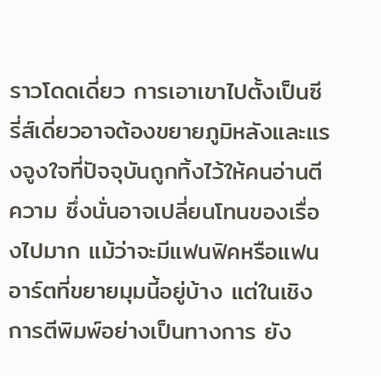ราวโดดเดี่ยว การเอาเขาไปตั้งเป็นซีรี่ส์เดี่ยวอาจต้องขยายภูมิหลังและแรงจูงใจที่ปัจจุบันถูกทิ้งไว้ให้คนอ่านตีความ ซึ่งนั่นอาจเปลี่ยนโทนของเรื่องไปมาก แม้ว่าจะมีแฟนฟิคหรือแฟนอาร์ตที่ขยายมุมนี้อยู่บ้าง แต่ในเชิงการตีพิมพ์อย่างเป็นทางการ ยัง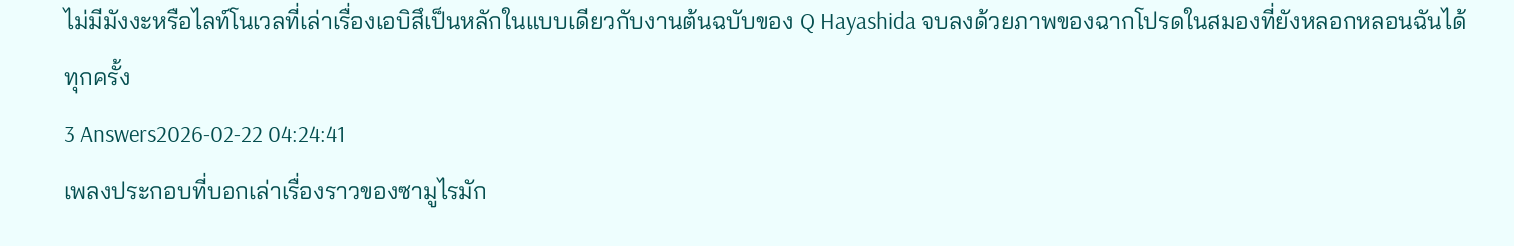ไม่มีมังงะหรือไลท์โนเวลที่เล่าเรื่องเอบิสึเป็นหลักในแบบเดียวกับงานต้นฉบับของ Q Hayashida จบลงด้วยภาพของฉากโปรดในสมองที่ยังหลอกหลอนฉันได้ทุกครั้ง
3 Answers2026-02-22 04:24:41
เพลงประกอบที่บอกเล่าเรื่องราวของซามูไรมัก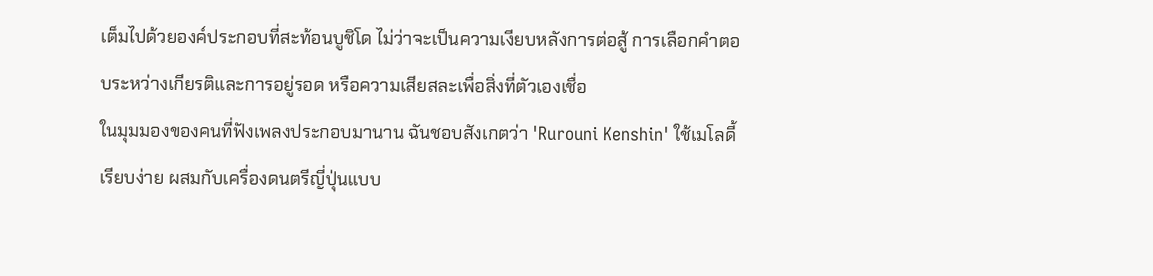เต็มไปด้วยองค์ประกอบที่สะท้อนบูชิโด ไม่ว่าจะเป็นความเงียบหลังการต่อสู้ การเลือกคำตอบระหว่างเกียรติและการอยู่รอด หรือความเสียสละเพื่อสิ่งที่ตัวเองเชื่อ
ในมุมมองของคนที่ฟังเพลงประกอบมานาน ฉันชอบสังเกตว่า 'Rurouni Kenshin' ใช้เมโลดี้เรียบง่าย ผสมกับเครื่องดนตรีญี่ปุ่นแบบ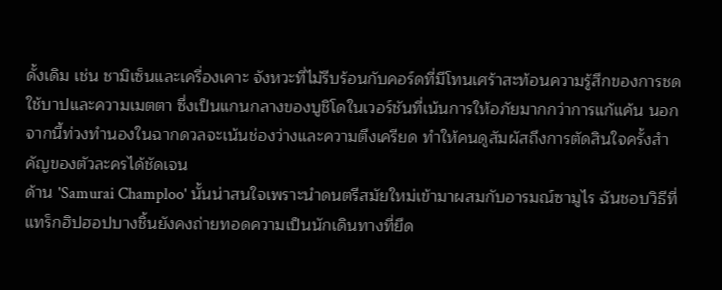ดั้งเดิม เช่น ชามิเซ็นและเครื่องเคาะ จังหวะที่ไม่รีบร้อนกับคอร์ดที่มีโทนเศร้าสะท้อนความรู้สึกของการชดใช้บาปและความเมตตา ซึ่งเป็นแกนกลางของบูชิโดในเวอร์ชันที่เน้นการให้อภัยมากกว่าการแก้แค้น นอกจากนี้ท่วงทำนองในฉากดวลจะเน้นช่องว่างและความตึงเครียด ทำให้คนดูสัมผัสถึงการตัดสินใจครั้งสำคัญของตัวละครได้ชัดเจน
ด้าน 'Samurai Champloo' นั้นน่าสนใจเพราะนำดนตรีสมัยใหม่เข้ามาผสมกับอารมณ์ซามูไร ฉันชอบวิธีที่แทร็กฮิปฮอปบางชิ้นยังคงถ่ายทอดความเป็นนักเดินทางที่ยึด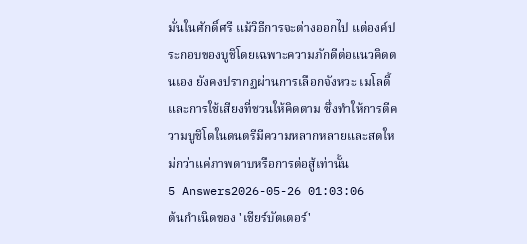มั่นในศักดิ์ศรี แม้วิธีการจะต่างออกไป แต่องค์ประกอบของบูชิโดยเฉพาะความภักดีต่อแนวคิดตนเอง ยังคงปรากฏผ่านการเลือกจังหวะ เมโลดี้ และการใช้เสียงที่ชวนให้คิดตาม ซึ่งทำให้การตีความบูชิโดในดนตรีมีความหลากหลายและสดใหม่กว่าแค่ภาพดาบหรือการต่อสู้เท่านั้น
5 Answers2026-05-26 01:03:06
ต้นกำเนิดของ 'เชียร์บัตเตอร์'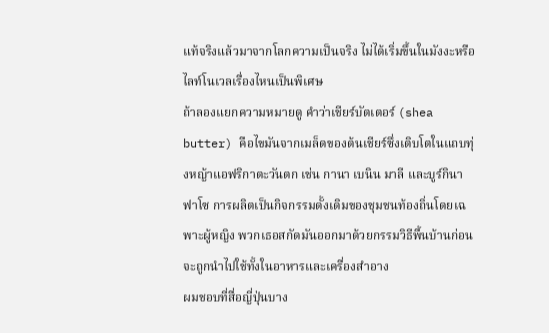แท้จริงแล้วมาจากโลกความเป็นจริง ไม่ได้เริ่มขึ้นในมังงะหรือไลท์โนเวลเรื่องไหนเป็นพิเศษ
ถ้าลองแยกความหมายดู คำว่าเชียร์บัตเตอร์ (shea butter) คือไขมันจากเมล็ดของต้นเชียร์ซึ่งเติบโตในแถบทุ่งหญ้าแอฟริกาตะวันตก เช่น กานา เบนิน มาลี และบูร์กินาฟาโซ การผลิตเป็นกิจกรรมดั้งเดิมของชุมชนท้องถิ่นโดยเฉพาะผู้หญิง พวกเธอสกัดมันออกมาด้วยกรรมวิธีพื้นบ้านก่อนจะถูกนำไปใช้ทั้งในอาหารและเครื่องสำอาง
ผมชอบที่สื่อญี่ปุ่นบาง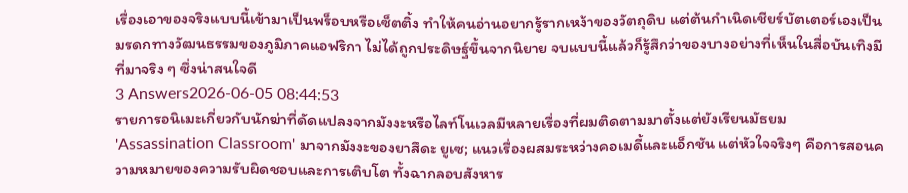เรื่องเอาของจริงแบบนี้เข้ามาเป็นพร็อบหรือเซ็ตติ้ง ทำให้คนอ่านอยากรู้รากเหง้าของวัตถุดิบ แต่ต้นกำเนิดเชียร์บัตเตอร์เองเป็นมรดกทางวัฒนธรรมของภูมิภาคแอฟริกา ไม่ได้ถูกประดิษฐ์ขึ้นจากนิยาย จบแบบนี้แล้วก็รู้สึกว่าของบางอย่างที่เห็นในสื่อบันเทิงมีที่มาจริง ๆ ซึ่งน่าสนใจดี
3 Answers2026-06-05 08:44:53
รายการอนิเมะเกี่ยวกับนักฆ่าที่ดัดแปลงจากมังงะหรือไลท์โนเวลมีหลายเรื่องที่ผมติดตามมาตั้งแต่ยังเรียนมัธยม
'Assassination Classroom' มาจากมังงะของยาสึดะ ยูเซ; แนวเรื่องผสมระหว่างคอเมดี้และแอ็กชัน แต่หัวใจจริงๆ คือการสอนความหมายของความรับผิดชอบและการเติบโต ทั้งฉากลอบสังหาร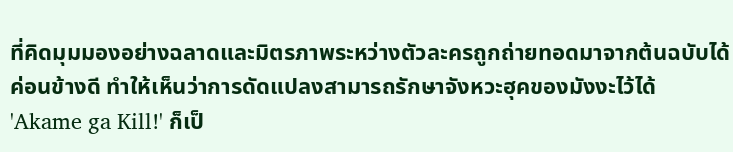ที่คิดมุมมองอย่างฉลาดและมิตรภาพระหว่างตัวละครถูกถ่ายทอดมาจากต้นฉบับได้ค่อนข้างดี ทำให้เห็นว่าการดัดแปลงสามารถรักษาจังหวะฮุคของมังงะไว้ได้
'Akame ga Kill!' ก็เป็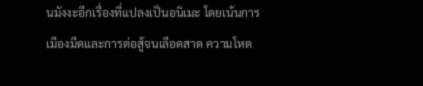นมังงะอีกเรื่องที่แปลงเป็นอนิเมะ โดยเน้นการเมืองมืดและการต่อสู้จนเลือดสาด ความโหด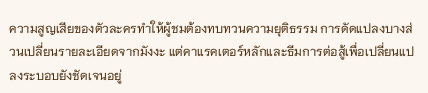ความสูญเสียของตัวละครทำให้ผู้ชมต้องทบทวนความยุติธรรม การดัดแปลงบางส่วนเปลี่ยนรายละเอียดจากมังงะ แต่คาแรคเตอร์หลักและธีมการต่อสู้เพื่อเปลี่ยนแปลงระบอบยังชัดเจนอยู่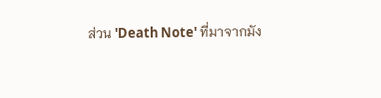ส่วน 'Death Note' ที่มาจากมัง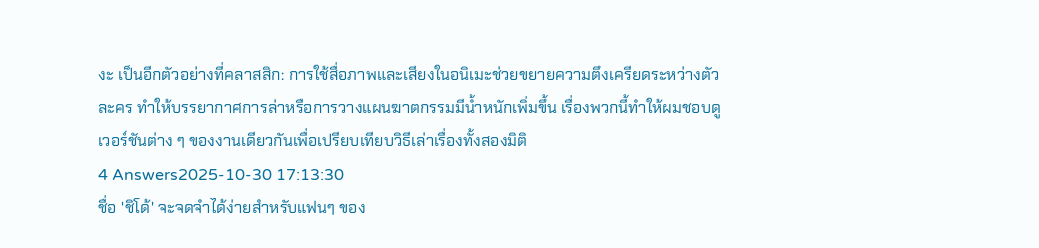งะ เป็นอีกตัวอย่างที่คลาสสิก: การใช้สื่อภาพและเสียงในอนิเมะช่วยขยายความตึงเครียดระหว่างตัวละคร ทำให้บรรยากาศการล่าหรือการวางแผนฆาตกรรมมีน้ำหนักเพิ่มขึ้น เรื่องพวกนี้ทำให้ผมชอบดูเวอร์ชันต่าง ๆ ของงานเดียวกันเพื่อเปรียบเทียบวิธีเล่าเรื่องทั้งสองมิติ
4 Answers2025-10-30 17:13:30
ชื่อ 'ชิโด้' จะจดจำได้ง่ายสำหรับแฟนๆ ของ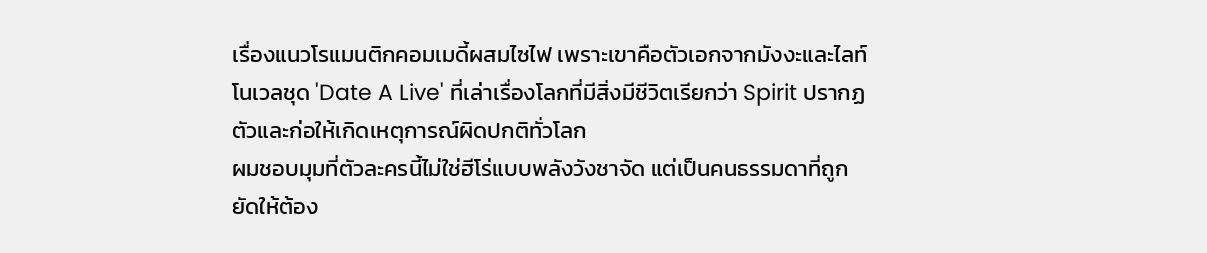เรื่องแนวโรแมนติกคอมเมดี้ผสมไซไฟ เพราะเขาคือตัวเอกจากมังงะและไลท์โนเวลชุด 'Date A Live' ที่เล่าเรื่องโลกที่มีสิ่งมีชีวิตเรียกว่า Spirit ปรากฏตัวและก่อให้เกิดเหตุการณ์ผิดปกติทั่วโลก
ผมชอบมุมที่ตัวละครนี้ไม่ใช่ฮีโร่แบบพลังวังชาจัด แต่เป็นคนธรรมดาที่ถูกยัดให้ต้อง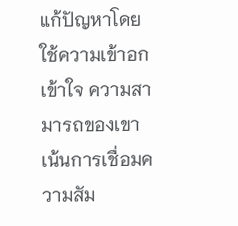แก้ปัญหาโดยใช้ความเข้าอกเข้าใจ ความสามารถของเขาเน้นการเชื่อมความสัม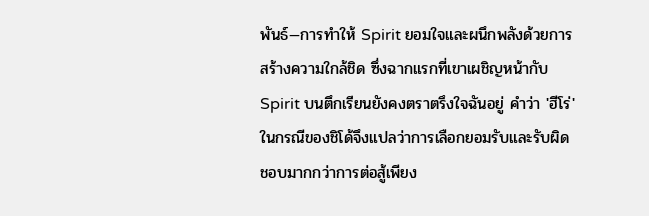พันธ์—การทำให้ Spirit ยอมใจและผนึกพลังด้วยการสร้างความใกล้ชิด ซึ่งฉากแรกที่เขาเผชิญหน้ากับ Spirit บนตึกเรียนยังคงตราตรึงใจฉันอยู่ คำว่า 'ฮีโร่' ในกรณีของชิโด้จึงแปลว่าการเลือกยอมรับและรับผิดชอบมากกว่าการต่อสู้เพียง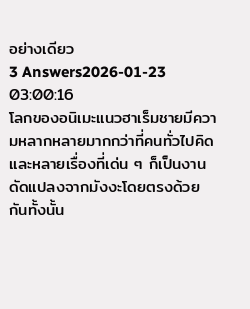อย่างเดียว
3 Answers2026-01-23 03:00:16
โลกของอนิเมะแนวฮาเร็มชายมีความหลากหลายมากกว่าที่คนทั่วไปคิด และหลายเรื่องที่เด่น ๆ ก็เป็นงานดัดแปลงจากมังงะโดยตรงด้วยกันทั้งนั้น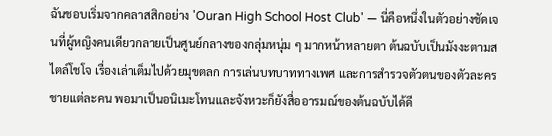ฉันชอบเริ่มจากคลาสสิกอย่าง 'Ouran High School Host Club' — นี่คือหนึ่งในตัวอย่างชัดเจนที่ผู้หญิงคนเดียวกลายเป็นศูนย์กลางของกลุ่มหนุ่ม ๆ มากหน้าหลายตา ต้นฉบับเป็นมังงะตามสไตล์โชโจ เรื่องเล่าเต็มไปด้วยมุขตลก การเล่นบทบาททางเพศ และการสำรวจตัวตนของตัวละครชายแต่ละคน พอมาเป็นอนิเมะโทนและจังหวะก็ยังสื่ออารมณ์ของต้นฉบับได้ดี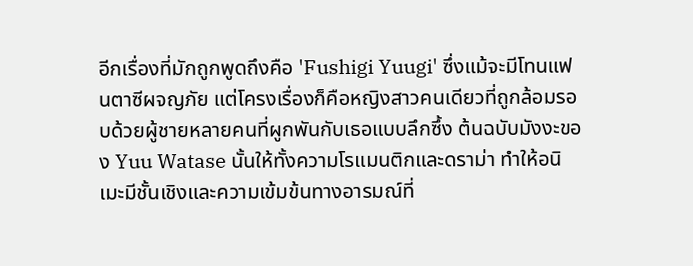อีกเรื่องที่มักถูกพูดถึงคือ 'Fushigi Yuugi' ซึ่งแม้จะมีโทนแฟนตาซีผจญภัย แต่โครงเรื่องก็คือหญิงสาวคนเดียวที่ถูกล้อมรอบด้วยผู้ชายหลายคนที่ผูกพันกับเธอแบบลึกซึ้ง ต้นฉบับมังงะของ Yuu Watase นั้นให้ทั้งความโรแมนติกและดราม่า ทำให้อนิเมะมีชั้นเชิงและความเข้มข้นทางอารมณ์ที่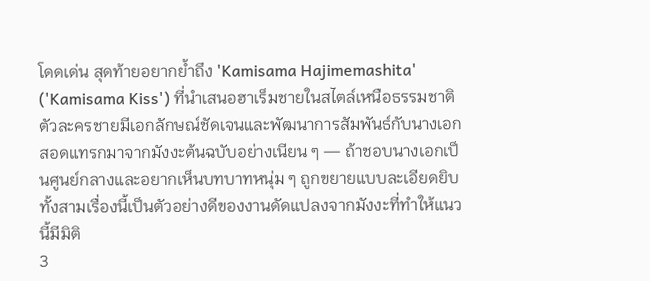โดดเด่น สุดท้ายอยากย้ำถึง 'Kamisama Hajimemashita' ('Kamisama Kiss') ที่นำเสนอฮาเร็มชายในสไตล์เหนือธรรมชาติ ตัวละครชายมีเอกลักษณ์ชัดเจนและพัฒนาการสัมพันธ์กับนางเอกสอดแทรกมาจากมังงะต้นฉบับอย่างเนียน ๆ — ถ้าชอบนางเอกเป็นศูนย์กลางและอยากเห็นบทบาทหนุ่ม ๆ ถูกขยายแบบละเอียดยิบ ทั้งสามเรื่องนี้เป็นตัวอย่างดีของงานดัดแปลงจากมังงะที่ทำให้แนวนี้มีมิติ
3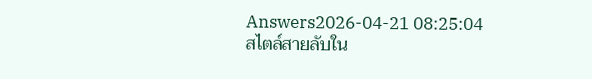Answers2026-04-21 08:25:04
สไตล์สายลับใน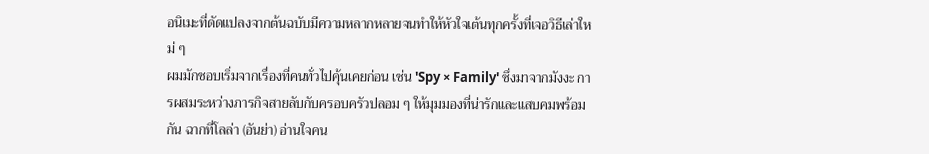อนิเมะที่ดัดแปลงจากต้นฉบับมีความหลากหลายจนทำให้หัวใจเต้นทุกครั้งที่เจอวิธีเล่าใหม่ ๆ
ผมมักชอบเริ่มจากเรื่องที่คนทั่วไปคุ้นเคยก่อน เช่น 'Spy × Family' ซึ่งมาจากมังงะ การผสมระหว่างภารกิจสายลับกับครอบครัวปลอม ๆ ให้มุมมองที่น่ารักและแสบคมพร้อมกัน ฉากที่โลล่า (อันย่า) อ่านใจคน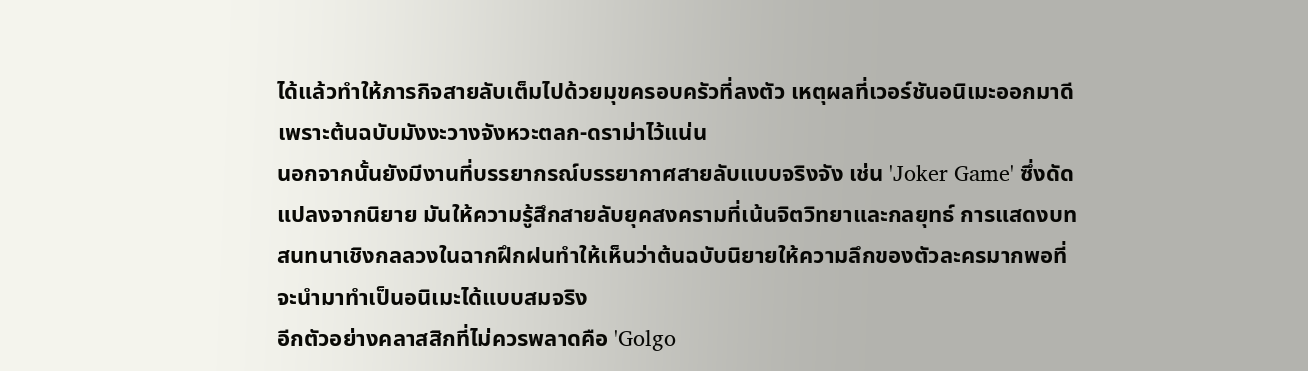ได้แล้วทำให้ภารกิจสายลับเต็มไปด้วยมุขครอบครัวที่ลงตัว เหตุผลที่เวอร์ชันอนิเมะออกมาดีเพราะต้นฉบับมังงะวางจังหวะตลก-ดราม่าไว้แน่น
นอกจากนั้นยังมีงานที่บรรยากรณ์บรรยากาศสายลับแบบจริงจัง เช่น 'Joker Game' ซึ่งดัดแปลงจากนิยาย มันให้ความรู้สึกสายลับยุคสงครามที่เน้นจิตวิทยาและกลยุทธ์ การแสดงบทสนทนาเชิงกลลวงในฉากฝึกฝนทำให้เห็นว่าต้นฉบับนิยายให้ความลึกของตัวละครมากพอที่จะนำมาทำเป็นอนิเมะได้แบบสมจริง
อีกตัวอย่างคลาสสิกที่ไม่ควรพลาดคือ 'Golgo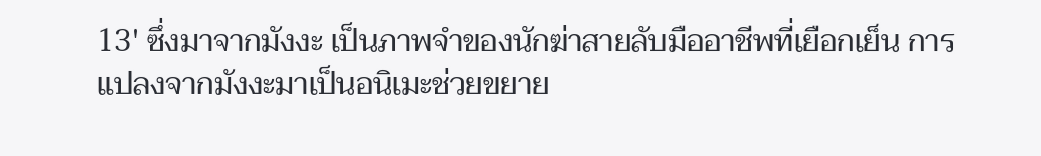13' ซึ่งมาจากมังงะ เป็นภาพจำของนักฆ่าสายลับมืออาชีพที่เยือกเย็น การแปลงจากมังงะมาเป็นอนิเมะช่วยขยาย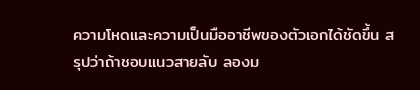ความโหดและความเป็นมืออาชีพของตัวเอกได้ชัดขึ้น สรุปว่าถ้าชอบแนวสายลับ ลองม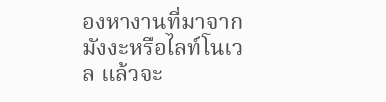องหางานที่มาจากมังงะหรือไลท์โนเวล แล้วจะ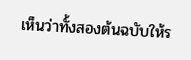เห็นว่าทั้งสองต้นฉบับให้ร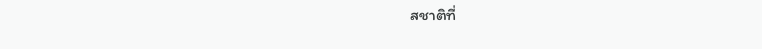สชาติที่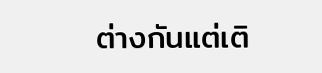ต่างกันแต่เติ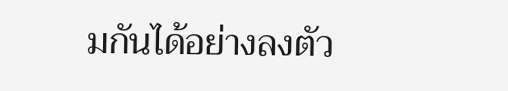มกันได้อย่างลงตัว